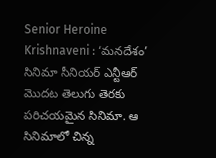Senior Heroine Krishnaveni : ‘మనదేశం’ సినిమా సీనియర్ ఎన్టీఆర్ మొదట తెలుగు తెరకు పరిచయమైన సినిమా. ఆ సినిమాలో చిన్న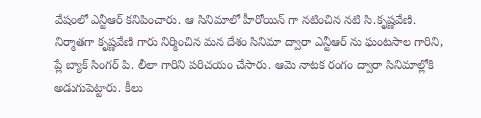వేషంలో ఎన్టీఆర్ కనిపించారు. ఆ సినిమాలో హీరోయిన్ గా నటించిన నటి సి.కృష్ణవేణి. నిర్మాతగా కృష్ణవేణి గారు నిర్మించిన మన దేశం సినిమా ద్వారా ఎన్టీఆర్ ను ఘంటసాల గారిని, ప్లే బ్యాక్ సింగర్ పి. లీలా గారిని పరిచయం చేసారు. ఆమె నాటక రంగం ద్వారా సినిమాల్లోకి అడుగుపెట్టారు. కీలు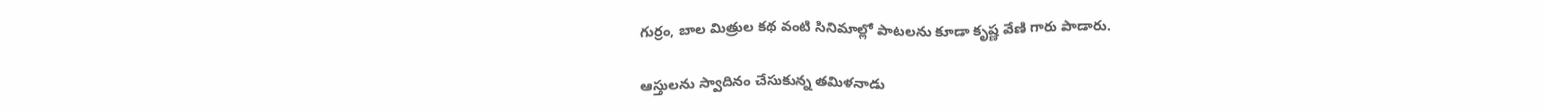గుర్రం, బాల మిత్రుల కథ వంటి సినిమాల్లో పాటలను కూడా కృష్ణ వేణి గారు పాడారు.

ఆస్తులను స్వాదినం చేసుకున్న తమిళనాడు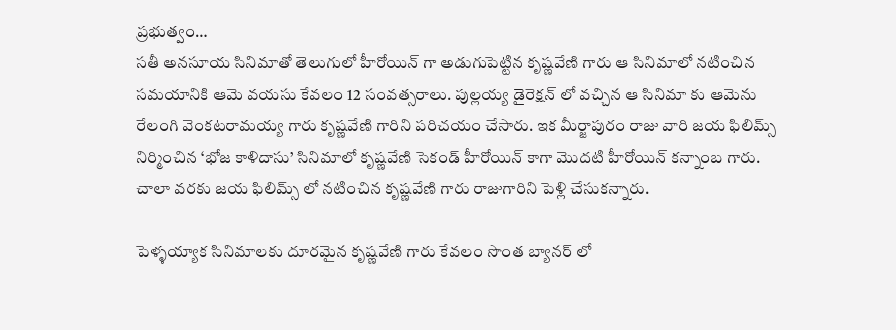ప్రభుత్వం…
సతీ అనసూయ సినిమాతో తెలుగులో హీరోయిన్ గా అడుగుపెట్టిన కృష్ణవేణి గారు ఆ సినిమాలో నటించిన సమయానికి ఆమె వయసు కేవలం 12 సంవత్సరాలు. పుల్లయ్య డైరెక్షన్ లో వచ్చిన ఆ సినిమా కు ఆమెను రేలంగి వెంకటరామయ్య గారు కృష్ణవేణి గారిని పరిచయం చేసారు. ఇక మీర్జాపురం రాజు వారి జయ ఫిలిమ్స్ నిర్మించిన ‘భోజ కాళిదాసు’ సినిమాలో కృష్ణవేణి సెకండ్ హీరోయిన్ కాగా మొదటి హీరోయిన్ కన్నాంబ గారు. చాలా వరకు జయ ఫిలిమ్స్ లో నటించిన కృష్ణవేణి గారు రాజుగారిని పెళ్లి చేసుకన్నారు.

పెళ్ళయ్యాక సినిమాలకు దూరమైన కృష్ణవేణి గారు కేవలం సొంత బ్యానర్ లో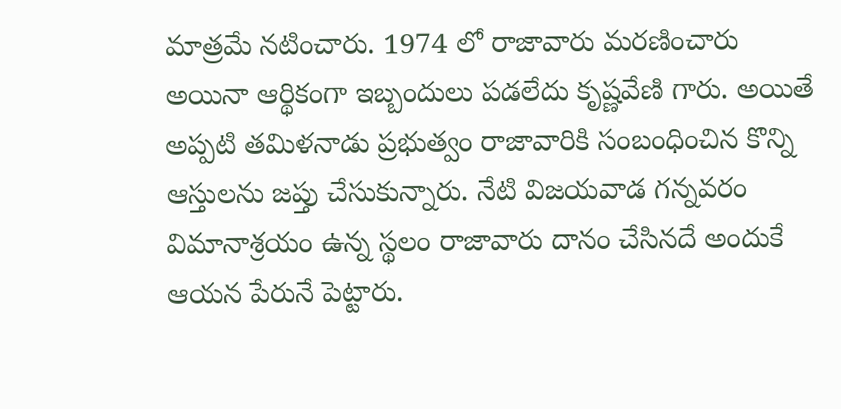మాత్రమే నటించారు. 1974 లో రాజావారు మరణించారు అయినా ఆర్థికంగా ఇబ్బందులు పడలేదు కృష్ణవేణి గారు. అయితే అప్పటి తమిళనాడు ప్రభుత్వం రాజావారికి సంబంధించిన కొన్ని ఆస్తులను జప్తు చేసుకున్నారు. నేటి విజయవాడ గన్నవరం విమానాశ్రయం ఉన్న స్థలం రాజావారు దానం చేసినదే అందుకే ఆయన పేరునే పెట్టారు.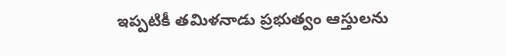ఇప్పటికీ తమిళనాడు ప్రభుత్వం ఆస్తులను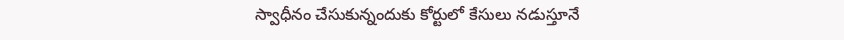స్వాధీనం చేసుకున్నందుకు కోర్టులో కేసులు నడుస్తూనే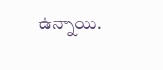ఉన్నాయి.